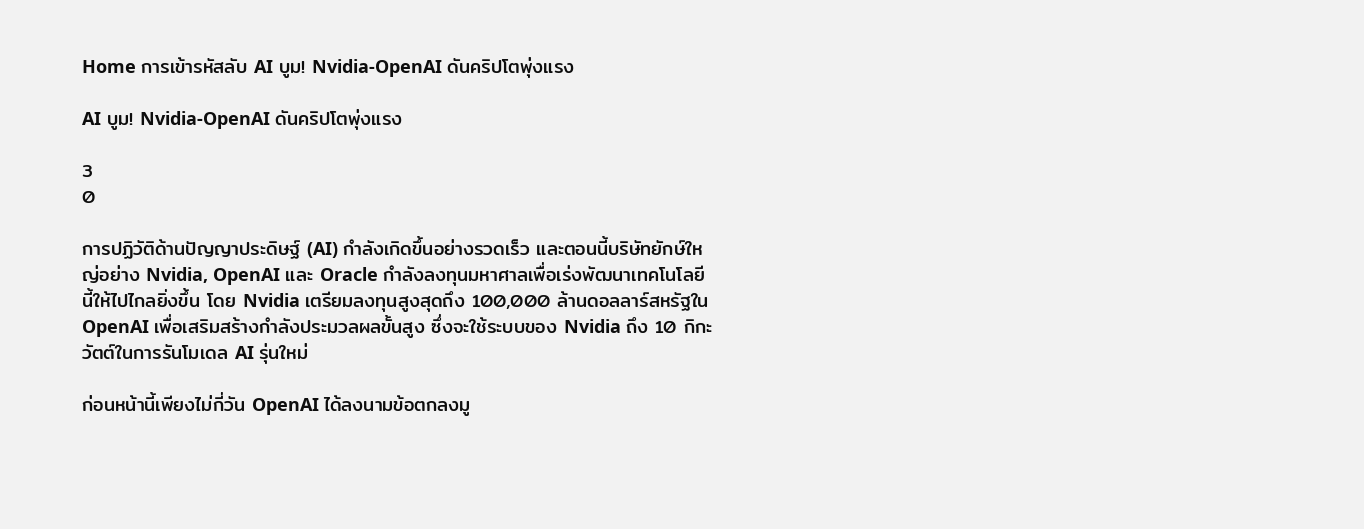Home การเข้ารหัสลับ AI บูม! Nvidia-OpenAI ดันคริปโตพุ่งแรง

AI บูม! Nvidia-OpenAI ดันคริปโตพุ่งแรง

3
0

การปฏิวัติด้านปัญญาประดิษฐ์ (AI) กำลังเกิดขึ้นอย่างรวดเร็ว และตอนนี้บริษัทยักษ์ใหญ่อย่าง Nvidia, OpenAI และ Oracle กำลังลงทุนมหาศาลเพื่อเร่งพัฒนาเทคโนโลยีนี้ให้ไปไกลยิ่งขึ้น โดย Nvidia เตรียมลงทุนสูงสุดถึง 100,000 ล้านดอลลาร์สหรัฐใน OpenAI เพื่อเสริมสร้างกำลังประมวลผลขั้นสูง ซึ่งจะใช้ระบบของ Nvidia ถึง 10 กิกะวัตต์ในการรันโมเดล AI รุ่นใหม่

ก่อนหน้านี้เพียงไม่กี่วัน OpenAI ได้ลงนามข้อตกลงมู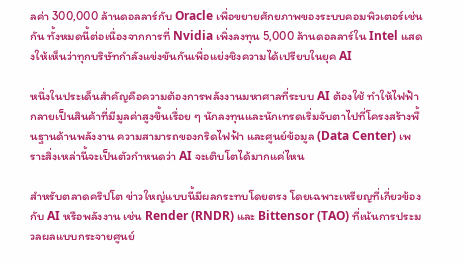ลค่า 300,000 ล้านดอลลาร์กับ Oracle เพื่อขยายศักยภาพของระบบคอมพิวเตอร์เช่นกัน ทั้งหมดนี้ต่อเนื่องจากการที่ Nvidia เพิ่งลงทุน 5,000 ล้านดอลลาร์ใน Intel แสดงให้เห็นว่าทุกบริษัทกำลังแข่งขันกันเพื่อแย่งชิงความได้เปรียบในยุค AI

หนึ่งในประเด็นสำคัญคือความต้องการพลังงานมหาศาลที่ระบบ AI ต้องใช้ ทำให้ไฟฟ้ากลายเป็นสินค้าที่มีมูลค่าสูงขึ้นเรื่อย ๆ นักลงทุนและนักเทรดเริ่มจับตาไปที่โครงสร้างพื้นฐานด้านพลังงาน ความสามารถของกริดไฟฟ้า และศูนย์ข้อมูล (Data Center) เพราะสิ่งเหล่านี้จะเป็นตัวกำหนดว่า AI จะเติบโตได้มากแค่ไหน

สำหรับตลาดคริปโต ข่าวใหญ่แบบนี้มีผลกระทบโดยตรง โดยเฉพาะเหรียญที่เกี่ยวข้องกับ AI หรือพลังงาน เช่น Render (RNDR) และ Bittensor (TAO) ที่เน้นการประมวลผลแบบกระจายศูนย์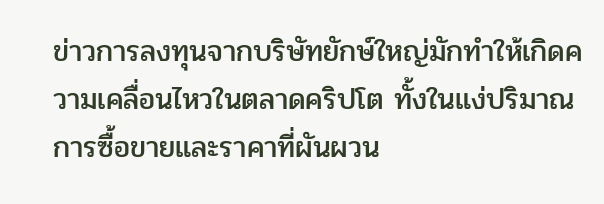ข่าวการลงทุนจากบริษัทยักษ์ใหญ่มักทำให้เกิดความเคลื่อนไหวในตลาดคริปโต ทั้งในแง่ปริมาณการซื้อขายและราคาที่ผันผวน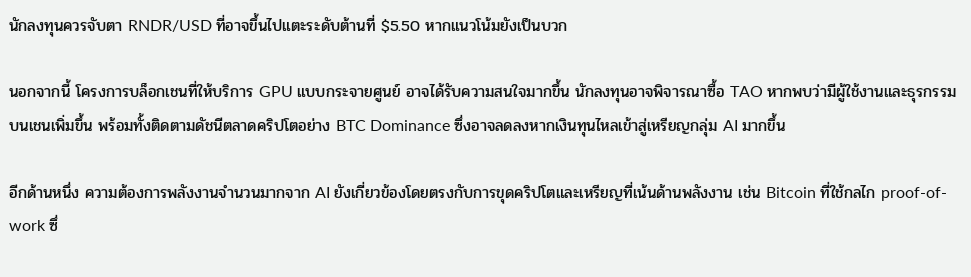นักลงทุนควรจับตา RNDR/USD ที่อาจขึ้นไปแตะระดับต้านที่ $5.50 หากแนวโน้มยังเป็นบวก

นอกจากนี้ โครงการบล็อกเชนที่ให้บริการ GPU แบบกระจายศูนย์ อาจได้รับความสนใจมากขึ้น นักลงทุนอาจพิจารณาซื้อ TAO หากพบว่ามีผู้ใช้งานและธุรกรรมบนเชนเพิ่มขึ้น พร้อมทั้งติดตามดัชนีตลาดคริปโตอย่าง BTC Dominance ซึ่งอาจลดลงหากเงินทุนไหลเข้าสู่เหรียญกลุ่ม AI มากขึ้น

อีกด้านหนึ่ง ความต้องการพลังงานจำนวนมากจาก AI ยังเกี่ยวข้องโดยตรงกับการขุดคริปโตและเหรียญที่เน้นด้านพลังงาน เช่น Bitcoin ที่ใช้กลไก proof-of-work ซึ่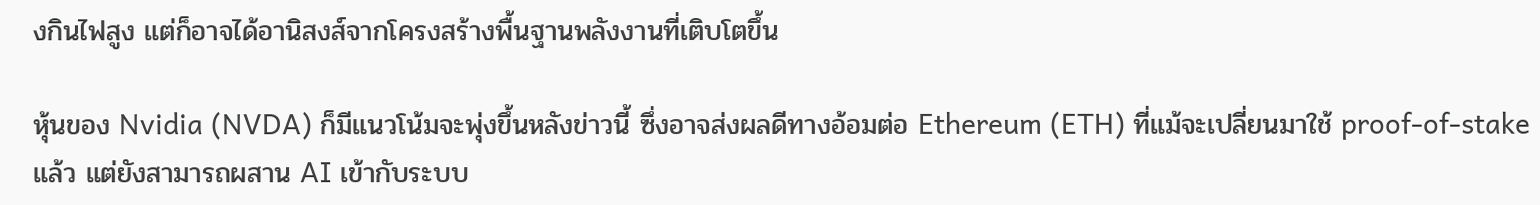งกินไฟสูง แต่ก็อาจได้อานิสงส์จากโครงสร้างพื้นฐานพลังงานที่เติบโตขึ้น

หุ้นของ Nvidia (NVDA) ก็มีแนวโน้มจะพุ่งขึ้นหลังข่าวนี้ ซึ่งอาจส่งผลดีทางอ้อมต่อ Ethereum (ETH) ที่แม้จะเปลี่ยนมาใช้ proof-of-stake แล้ว แต่ยังสามารถผสาน AI เข้ากับระบบ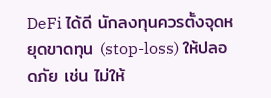DeFi ได้ดี นักลงทุนควรตั้งจุดหยุดขาดทุน (stop-loss) ให้ปลอดภัย เช่น ไม่ให้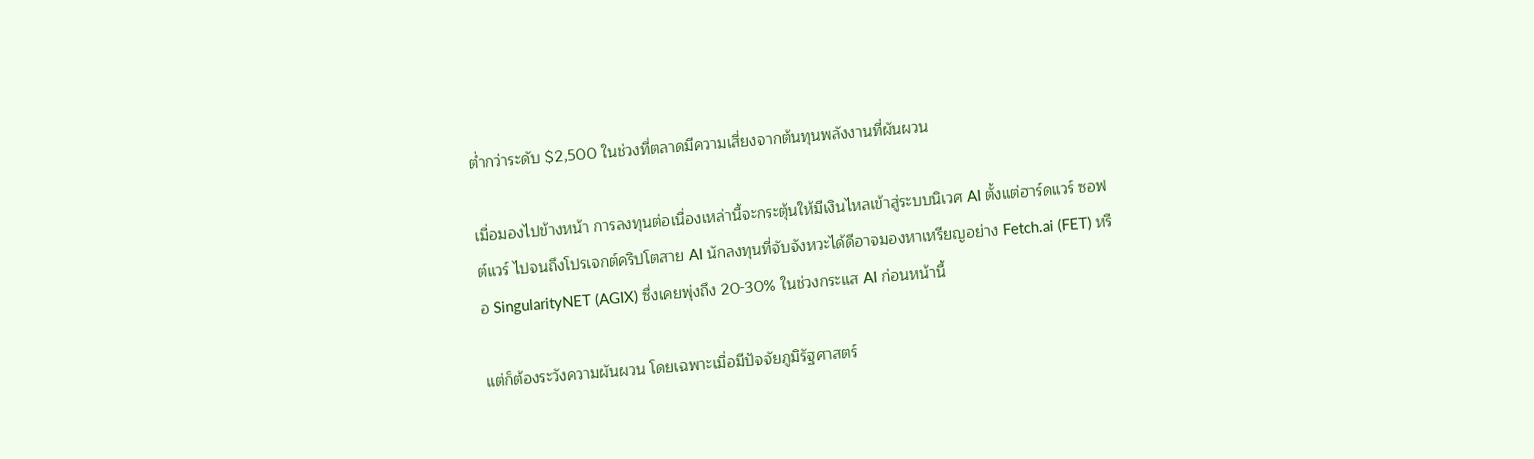ต่ำกว่าระดับ $2,500 ในช่วงที่ตลาดมีความเสี่ยงจากต้นทุนพลังงานที่ผันผวน

เมื่อมองไปข้างหน้า การลงทุนต่อเนื่องเหล่านี้จะกระตุ้นให้มีเงินไหลเข้าสู่ระบบนิเวศ AI ตั้งแต่ฮาร์ดแวร์ ซอฟต์แวร์ ไปจนถึงโปรเจกต์คริปโตสาย AI นักลงทุนที่จับจังหวะได้ดีอาจมองหาเหรียญอย่าง Fetch.ai (FET) หรือ SingularityNET (AGIX) ซึ่งเคยพุ่งถึง 20-30% ในช่วงกระแส AI ก่อนหน้านี้

แต่ก็ต้องระวังความผันผวน โดยเฉพาะเมื่อมีปัจจัยภูมิรัฐศาสตร์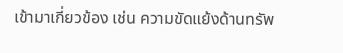เข้ามาเกี่ยวข้อง เช่น ความขัดแย้งด้านทรัพ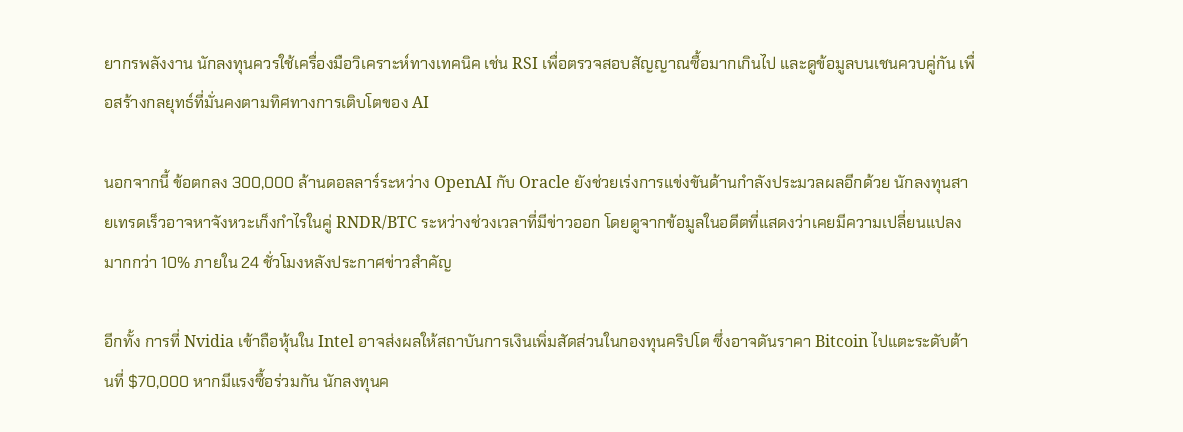ยากรพลังงาน นักลงทุนควรใช้เครื่องมือวิเคราะห์ทางเทคนิค เช่น RSI เพื่อตรวจสอบสัญญาณซื้อมากเกินไป และดูข้อมูลบนเชนควบคู่กัน เพื่อสร้างกลยุทธ์ที่มั่นคงตามทิศทางการเติบโตของ AI

นอกจากนี้ ข้อตกลง 300,000 ล้านดอลลาร์ระหว่าง OpenAI กับ Oracle ยังช่วยเร่งการแข่งขันด้านกำลังประมวลผลอีกด้วย นักลงทุนสายเทรดเร็วอาจหาจังหวะเก็งกำไรในคู่ RNDR/BTC ระหว่างช่วงเวลาที่มีข่าวออก โดยดูจากข้อมูลในอดีตที่แสดงว่าเคยมีความเปลี่ยนแปลงมากกว่า 10% ภายใน 24 ชั่วโมงหลังประกาศข่าวสำคัญ

อีกทั้ง การที่ Nvidia เข้าถือหุ้นใน Intel อาจส่งผลให้สถาบันการเงินเพิ่มสัดส่วนในกองทุนคริปโต ซึ่งอาจดันราคา Bitcoin ไปแตะระดับต้านที่ $70,000 หากมีแรงซื้อร่วมกัน นักลงทุนค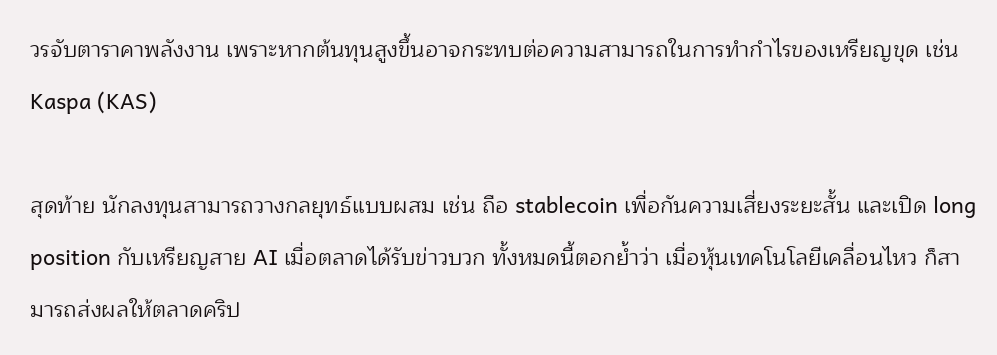วรจับตาราคาพลังงาน เพราะหากต้นทุนสูงขึ้นอาจกระทบต่อความสามารถในการทำกำไรของเหรียญขุด เช่น Kaspa (KAS)

สุดท้าย นักลงทุนสามารถวางกลยุทธ์แบบผสม เช่น ถือ stablecoin เพื่อกันความเสี่ยงระยะสั้น และเปิด long position กับเหรียญสาย AI เมื่อตลาดได้รับข่าวบวก ทั้งหมดนี้ตอกย้ำว่า เมื่อหุ้นเทคโนโลยีเคลื่อนไหว ก็สามารถส่งผลให้ตลาดคริป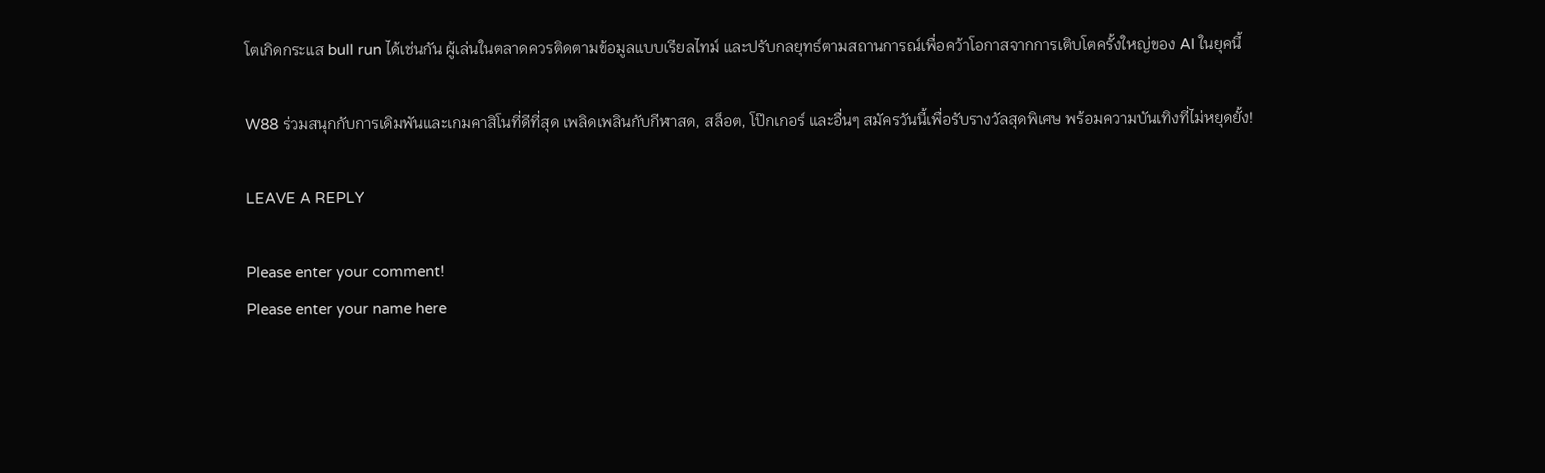โตเกิดกระแส bull run ได้เช่นกัน ผู้เล่นในตลาดควรติดตามข้อมูลแบบเรียลไทม์ และปรับกลยุทธ์ตามสถานการณ์เพื่อคว้าโอกาสจากการเติบโตครั้งใหญ่ของ AI ในยุคนี้

W88 ร่วมสนุกกับการเดิมพันและเกมคาสิโนที่ดีที่สุด เพลิดเพลินกับกีฬาสด, สล็อต, โป๊กเกอร์ และอื่นๆ สมัครวันนี้เพื่อรับรางวัลสุดพิเศษ พร้อมความบันเทิงที่ไม่หยุดยั้ง!

LEAVE A REPLY

Please enter your comment!
Please enter your name here